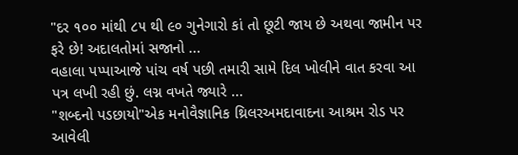"દર ૧૦૦ માંથી ૮૫ થી ૯૦ ગુનેગારો કાં તો છૂટી જાય છે અથવા જામીન પર ફરે છે! અદાલતોમાં સજાનો ...
વહાલા પપ્પાઆજે પાંચ વર્ષ પછી તમારી સામે દિલ ખોલીને વાત કરવા આ પત્ર લખી રહી છું. લગ્ન વખતે જ્યારે ...
"શબ્દનો પડછાયો"એક મનોવૈજ્ઞાનિક થ્રિલરઅમદાવાદના આશ્રમ રોડ પર આવેલી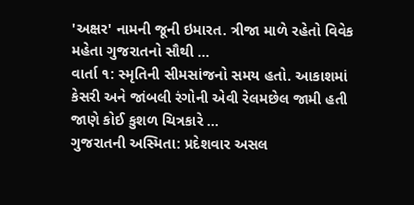'અક્ષર' નામની જૂની ઇમારત. ત્રીજા માળે રહેતો વિવેક મહેતા ગુજરાતનો સૌથી ...
વાર્તા ૧: સ્મૃતિની સીમસાંજનો સમય હતો. આકાશમાં કેસરી અને જાંબલી રંગોની એવી રેલમછેલ જામી હતી જાણે કોઈ કુશળ ચિત્રકારે ...
ગુજરાતની અસ્મિતા: પ્રદેશવાર અસલ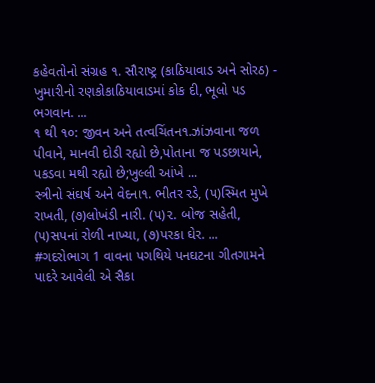કહેવતોનો સંગ્રહ ૧. સૌરાષ્ટ્ર (કાઠિયાવાડ અને સોરઠ) - ખુમારીનો રણકોકાઠિયાવાડમાં કોક દી, ભૂલો પડ ભગવાન. ...
૧ થી ૧૦: જીવન અને તત્વચિંતન૧.ઝાંઝવાના જળ પીવાને, માનવી દોડી રહ્યો છે,પોતાના જ પડછાયાને, પકડવા મથી રહ્યો છે;ખુલ્લી આંખે ...
સ્ત્રીનો સંઘર્ષ અને વેદના૧. ભીતર રડે, (૫)સ્મિત મુખે રાખતી, (૭)લોખંડી નારી. (૫)૨. બોજ સહેતી, (૫)સપનાં રોળી નાખ્યા, (૭)પરકા ઘેર. ...
#ગદરોભાગ 1 વાવના પગથિયે પનઘટના ગીતગામને પાદરે આવેલી એ સૈકા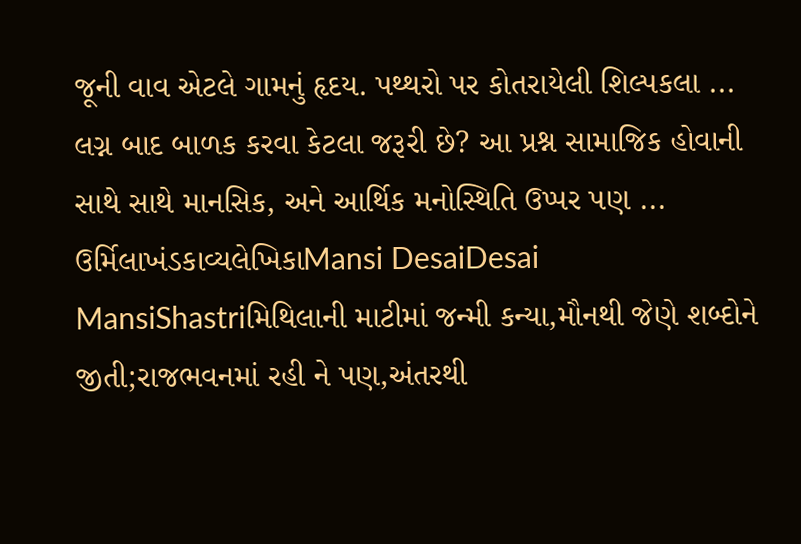જૂની વાવ એટલે ગામનું હૃદય. પથ્થરો પર કોતરાયેલી શિલ્પકલા ...
લગ્ન બાદ બાળક કરવા કેટલા જરૂરી છે? આ પ્રશ્ન સામાજિક હોવાની સાથે સાથે માનસિક, અને આર્થિક મનોસ્થિતિ ઉપ્પર પણ ...
ઉર્મિલાખંડકાવ્યલેખિકાMansi DesaiDesai MansiShastriમિથિલાની માટીમાં જન્મી કન્યા,મૌનથી જેણે શબ્દોને જીતી;રાજભવનમાં રહી ને પણ,અંતરથી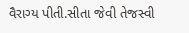વૈરાગ્ય પીતી.સીતા જેવી તેજસ્વી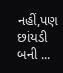નહીં,પણ છાંયડી બની ...